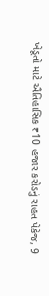ખેડૂતો માટે ઐતિહાસિક ₹10 હજાર કરોડનું રાહત પેકેજ, 9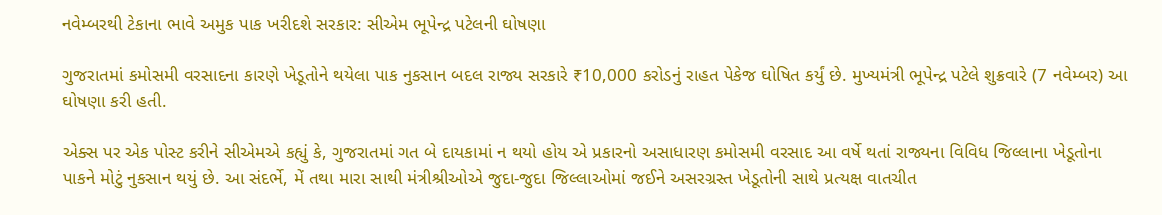નવેમ્બરથી ટેકાના ભાવે અમુક પાક ખરીદશે સરકાર: સીએમ ભૂપેન્દ્ર પટેલની ઘોષણા

ગુજરાતમાં કમોસમી વરસાદના કારણે ખેડૂતોને થયેલા પાક નુકસાન બદલ રાજ્ય સરકારે ₹10,000 કરોડનું રાહત પેકેજ ઘોષિત કર્યું છે. મુખ્યમંત્રી ભૂપેન્દ્ર પટેલે શુક્રવારે (7 નવેમ્બર) આ ઘોષણા કરી હતી.

એક્સ પર એક પોસ્ટ કરીને સીએમએ કહ્યું કે, ગુજરાતમાં ગત બે દાયકામાં ન થયો હોય એ પ્રકારનો અસાધારણ કમોસમી વરસાદ આ વર્ષે થતાં રાજ્યના વિવિધ જિલ્લાના ખેડૂતોના પાકને મોટું નુકસાન થયું છે. આ સંદર્ભે, મેં તથા મારા સાથી મંત્રીશ્રીઓએ જુદા-જુદા જિલ્લાઓમાં જઈને અસરગ્રસ્ત ખેડૂતોની સાથે પ્રત્યક્ષ વાતચીત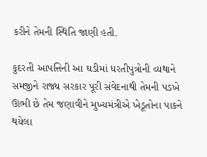કરીને તેમની સ્થિતિ જાણી હતી.

કુદરતી આપત્તિની આ ઘડીમાં ધરતીપુત્રોની વ્યથાને સમજીને રાજ્ય સરકાર પૂરી સંવેદનાથી તેમની પડખે ઊભી છે તેમ જણાવીને મુખ્યમંત્રીએ ખેડૂતોના પાકને થયેલા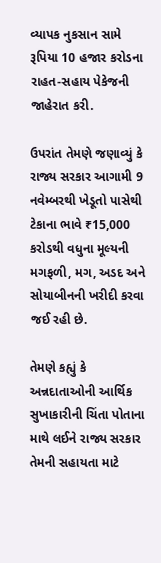વ્યાપક નુકસાન સામે રૂપિયા 10 હજાર કરોડના રાહત-સહાય પેકેજની જાહેરાત કરી.

ઉપરાંત તેમણે જણાવ્યું કે રાજ્ય સરકાર આગામી 9 નવેમ્બરથી ખેડૂતો પાસેથી ટેકાના ભાવે ₹15,000 કરોડથી વધુના મૂલ્યની મગફળી, મગ, અડદ અને સોયાબીનની ખરીદી કરવા જઈ રહી છે.

તેમણે કહ્યું કે અન્નદાતાઓની આર્થિક સુખાકારીની ચિંતા પોતાના માથે લઈને રાજ્ય સરકાર તેમની સહાયતા માટે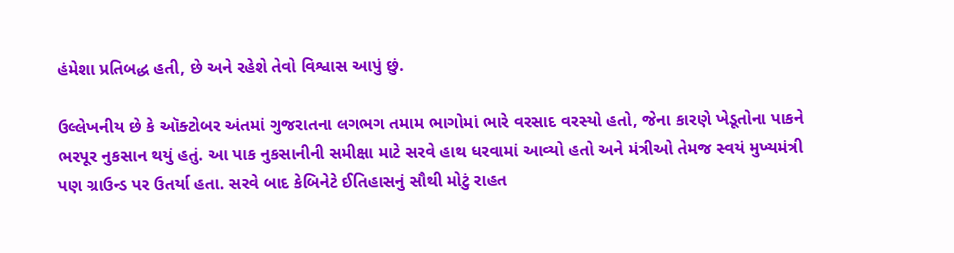હંમેશા પ્રતિબદ્ધ હતી, છે અને રહેશે તેવો વિશ્વાસ આપું છું.

ઉલ્લેખનીય છે કે ઑક્ટોબર અંતમાં ગુજરાતના લગભગ તમામ ભાગોમાં ભારે વરસાદ વરસ્યો હતો, જેના કારણે ખેડૂતોના પાકને ભરપૂર નુકસાન થયું હતું. આ પાક નુકસાનીની સમીક્ષા માટે સરવે હાથ ધરવામાં આવ્યો હતો અને મંત્રીઓ તેમજ સ્વયં મુખ્યમંત્રી પણ ગ્રાઉન્ડ પર ઉતર્યા હતા. સરવે બાદ કેબિનેટે ઈતિહાસનું સૌથી મોટું રાહત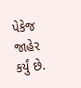પેકેજ જાહેર કર્યું છે.